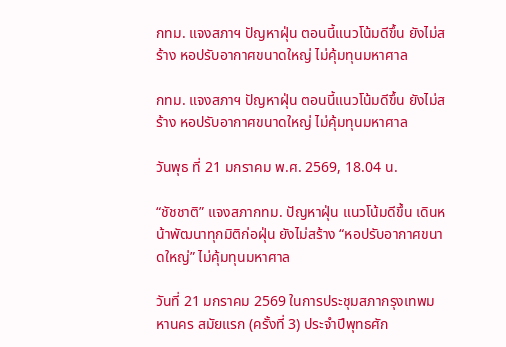กทม. แจงสภาฯ ปัญหาฝุ่น ตอนนี้แนวโน้มดีขึ้น ยังไม่สร้าง หอปรับอากาศขนาดใหญ่ ไม่คุ้มทุนมหาศาล

กทม. แจงสภาฯ ปัญหาฝุ่น ตอนนี้แนวโน้มดีขึ้น ยังไม่สร้าง หอปรับอากาศขนาดใหญ่ ไม่คุ้มทุนมหาศาล

วันพุธ ที่ 21 มกราคม พ.ศ. 2569, 18.04 น.

“ชัชชาติ” แจงสภากทม. ปัญหาฝุ่น แนวโน้มดีขึ้น เดินหน้าพัฒนาทุกมิติก่อฝุ่น ยังไม่สร้าง “หอปรับอากาศขนาดใหญ่” ไม่คุ้มทุนมหาศาล

วันที่ 21 มกราคม 2569 ในการประชุมสภากรุงเทพมหานคร สมัยแรก (ครั้งที่ 3) ประจำปีพุทธศัก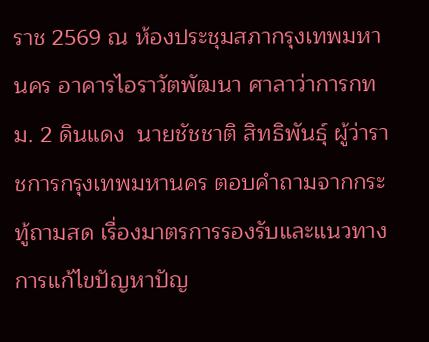ราช 2569 ณ ห้องประชุมสภากรุงเทพมหานคร อาคารไอราวัตพัฒนา ศาลาว่าการกทม. 2 ดินแดง  นายชัชชาติ สิทธิพันธุ์ ผู้ว่าราชการกรุงเทพมหานคร ตอบคำถามจากกระทู้ถามสด เรื่องมาตรการรองรับและแนวทางการแก้ไขปัญหาปัญ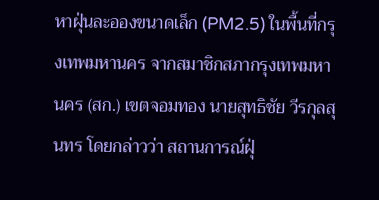หาฝุ่นละอองขนาดเล็ก (PM2.5) ในพื้นที่กรุงเทพมหานคร จากสมาชิกสภากรุงเทพมหานคร (สก.) เขตจอมทอง นายสุทธิชัย วีรกุลสุนทร โดยกล่าวว่า สถานการณ์ฝุ่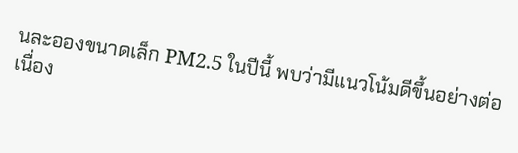นละอองขนาดเล็ก PM2.5 ในปีนี้ พบว่ามีแนวโน้มดีขึ้นอย่างต่อเนื่อง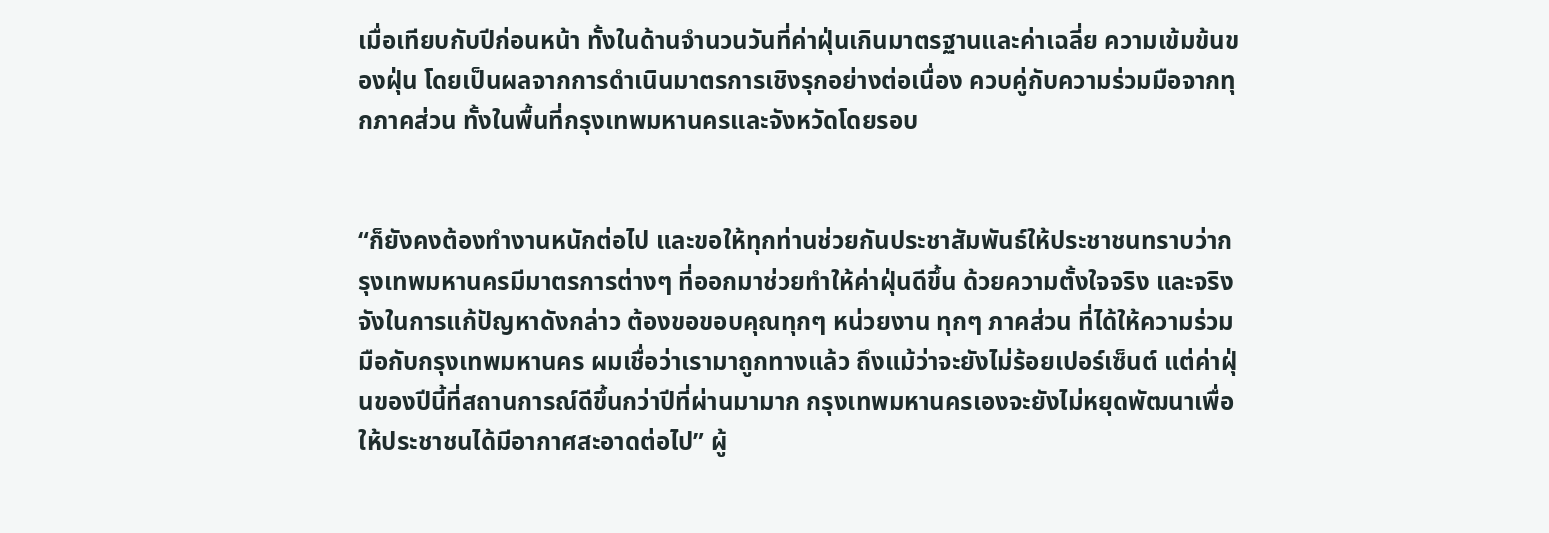เมื่อเทียบกับปีก่อนหน้า ทั้งในด้านจำนวนวันที่ค่าฝุ่นเกินมาตรฐานและค่าเฉลี่ย ความเข้มข้นของฝุ่น โดยเป็นผลจากการดำเนินมาตรการเชิงรุกอย่างต่อเนื่อง ควบคู่กับความร่วมมือจากทุกภาคส่วน ทั้งในพื้นที่กรุงเทพมหานครและจังหวัดโดยรอบ


“ก็ยังคงต้องทำงานหนักต่อไป และขอให้ทุกท่านช่วยกันประชาสัมพันธ์ให้ประชาชนทราบว่ากรุงเทพมหานครมีมาตรการต่างๆ ที่ออกมาช่วยทำให้ค่าฝุ่นดีขึ้น ด้วยความตั้งใจจริง และจริงจังในการแก้ปัญหาดังกล่าว ต้องขอขอบคุณทุกๆ หน่วยงาน ทุกๆ ภาคส่วน ที่ได้ให้ความร่วมมือกับกรุงเทพมหานคร ผมเชื่อว่าเรามาถูกทางแล้ว ถึงแม้ว่าจะยังไม่ร้อยเปอร์เซ็นต์ แต่ค่าฝุ่นของปีนี้ที่สถานการณ์ดีขึ้นกว่าปีที่ผ่านมามาก กรุงเทพมหานครเองจะยังไม่หยุดพัฒนาเพื่อให้ประชาชนได้มีอากาศสะอาดต่อไป” ผู้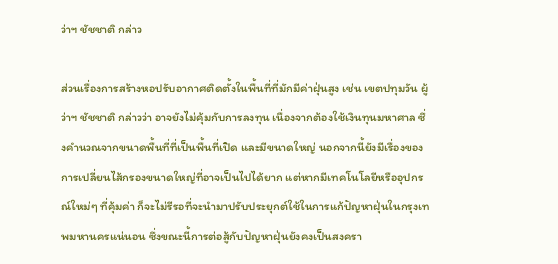ว่าฯ ชัชชาติ กล่าว

ส่วนเรื่องการสร้างหอปรับอากาศติดตั้งในพื้นที่ที่มักมีค่าฝุ่นสูง เช่น เขตปทุมวัน ผู้ว่าฯ ชัชชาติ กล่าวว่า อาจยังไม่คุ้มกับการลงทุน เนื่องจากต้องใช้เงินทุนมหาศาล ซึ่งคำนวณจากขนาดพื้นที่ที่เป็นพื้นที่เปิด และมีขนาดใหญ่ นอกจากนี้ยังมีเรื่องของการเปลี่ยนไส้กรองขนาดใหญ่ที่อาจเป็นไปได้ยาก แต่หากมีเทคโนโลยีหรืออุปกรณ์ใหม่ๆ ที่คุ้มค่า ก็จะไม่รีรอที่จะนำมาปรับประยุกต์ใช้ในการแก้ปัญหาฝุ่นในกรุงเทพมหานครแน่นอน ซึ่งขณะนี้การต่อสู้กับปัญหาฝุ่นยังคงเป็นสงครา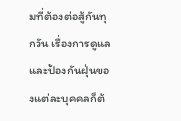มที่ต้องต่อสู้กันทุกวัน เรื่องการดูแลและป้องกันฝุ่นของแต่ละบุคคลก็ต้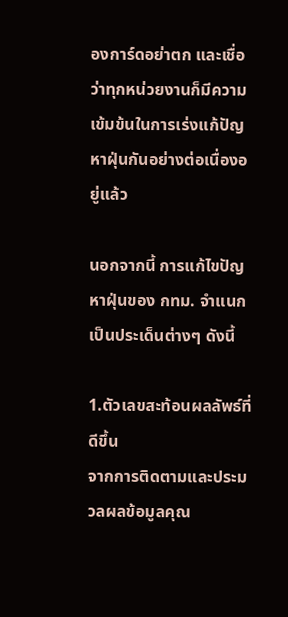องการ์ดอย่าตก และเชื่อว่าทุกหน่วยงานก็มีความเข้มข้นในการเร่งแก้ปัญหาฝุ่นกันอย่างต่อเนื่องอยู่แล้ว

นอกจากนี้ การแก้ไขปัญหาฝุ่นของ กทม. จำแนกเป็นประเด็นต่างๆ ดังนี้

1.ตัวเลขสะท้อนผลลัพธ์ที่ดีขึ้น
จากการติดตามและประมวลผลข้อมูลคุณ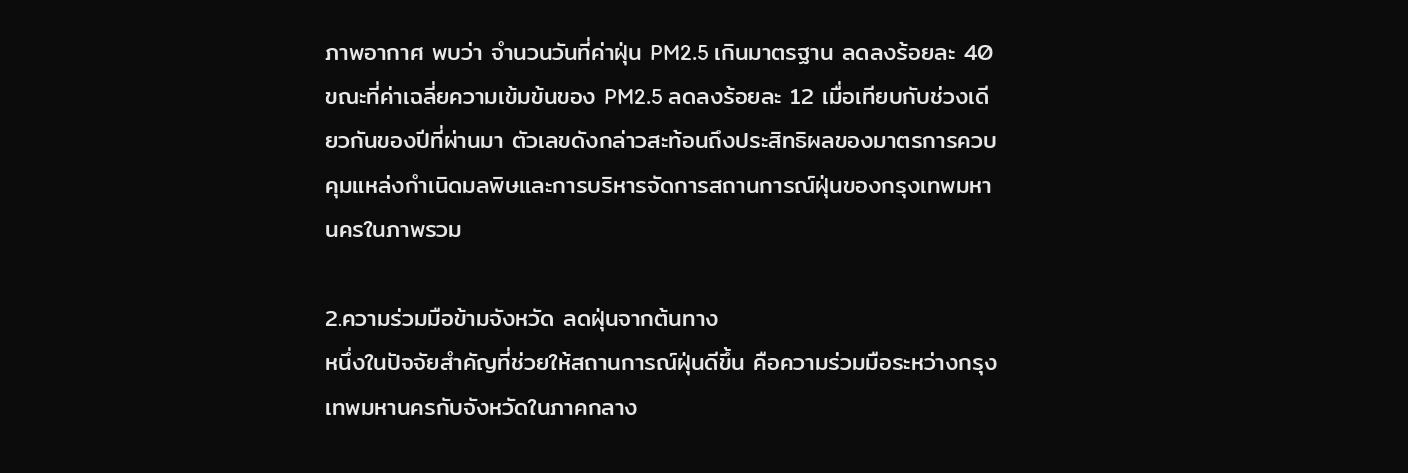ภาพอากาศ พบว่า จำนวนวันที่ค่าฝุ่น PM2.5 เกินมาตรฐาน ลดลงร้อยละ 40 ขณะที่ค่าเฉลี่ยความเข้มข้นของ PM2.5 ลดลงร้อยละ 12 เมื่อเทียบกับช่วงเดียวกันของปีที่ผ่านมา ตัวเลขดังกล่าวสะท้อนถึงประสิทธิผลของมาตรการควบคุมแหล่งกำเนิดมลพิษและการบริหารจัดการสถานการณ์ฝุ่นของกรุงเทพมหานครในภาพรวม

2.ความร่วมมือข้ามจังหวัด ลดฝุ่นจากต้นทาง
หนึ่งในปัจจัยสำคัญที่ช่วยให้สถานการณ์ฝุ่นดีขึ้น คือความร่วมมือระหว่างกรุงเทพมหานครกับจังหวัดในภาคกลาง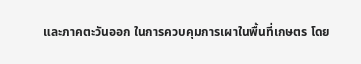และภาคตะวันออก ในการควบคุมการเผาในพื้นที่เกษตร โดย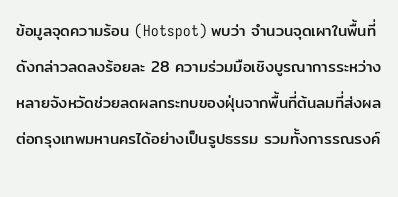ข้อมูลจุดความร้อน (Hotspot) พบว่า จำนวนจุดเผาในพื้นที่ดังกล่าวลดลงร้อยละ 28 ความร่วมมือเชิงบูรณาการระหว่างหลายจังหวัดช่วยลดผลกระทบของฝุ่นจากพื้นที่ต้นลมที่ส่งผลต่อกรุงเทพมหานครได้อย่างเป็นรูปธรรม รวมทั้งการรณรงค์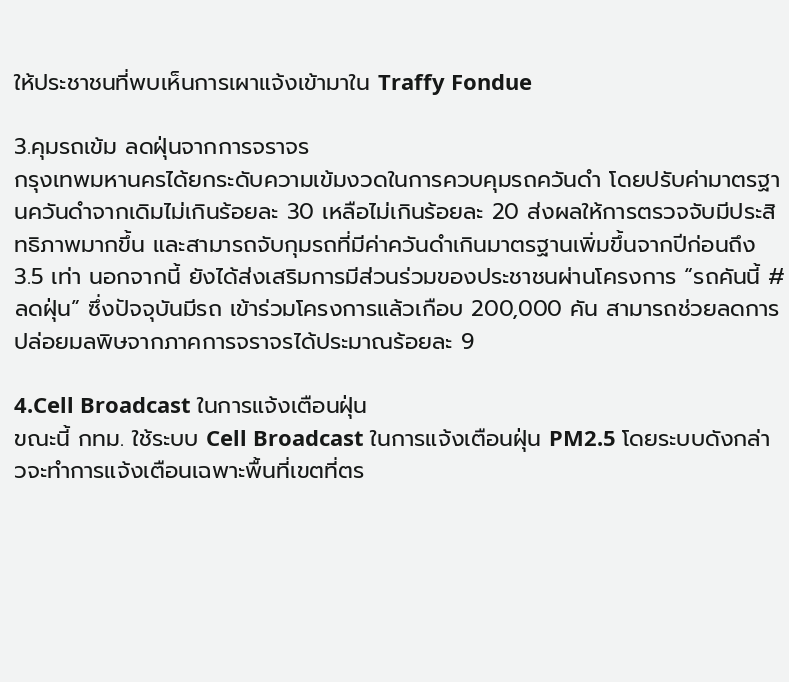ให้ประชาชนที่พบเห็นการเผาแจ้งเข้ามาใน Traffy Fondue

3.คุมรถเข้ม ลดฝุ่นจากการจราจร
กรุงเทพมหานครได้ยกระดับความเข้มงวดในการควบคุมรถควันดำ โดยปรับค่ามาตรฐานควันดำจากเดิมไม่เกินร้อยละ 30 เหลือไม่เกินร้อยละ 20 ส่งผลให้การตรวจจับมีประสิทธิภาพมากขึ้น และสามารถจับกุมรถที่มีค่าควันดำเกินมาตรฐานเพิ่มขึ้นจากปีก่อนถึง 3.5 เท่า นอกจากนี้ ยังได้ส่งเสริมการมีส่วนร่วมของประชาชนผ่านโครงการ “รถคันนี้ #ลดฝุ่น” ซึ่งปัจจุบันมีรถ เข้าร่วมโครงการแล้วเกือบ 200,000 คัน สามารถช่วยลดการปล่อยมลพิษจากภาคการจราจรได้ประมาณร้อยละ 9

4.Cell Broadcast ในการแจ้งเตือนฝุ่น
ขณะนี้ กทม. ใช้ระบบ Cell Broadcast ในการแจ้งเตือนฝุ่น PM2.5 โดยระบบดังกล่าวจะทำการแจ้งเตือนเฉพาะพื้นที่เขตที่ตร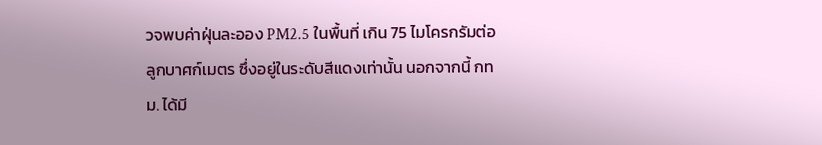วจพบค่าฝุ่นละออง PM2.5 ในพื้นที่ เกิน 75 ไมโครกรัมต่อลูกบาศก์เมตร ซึ่งอยู่ในระดับสีแดงเท่านั้น นอกจากนี้ กทม. ได้มี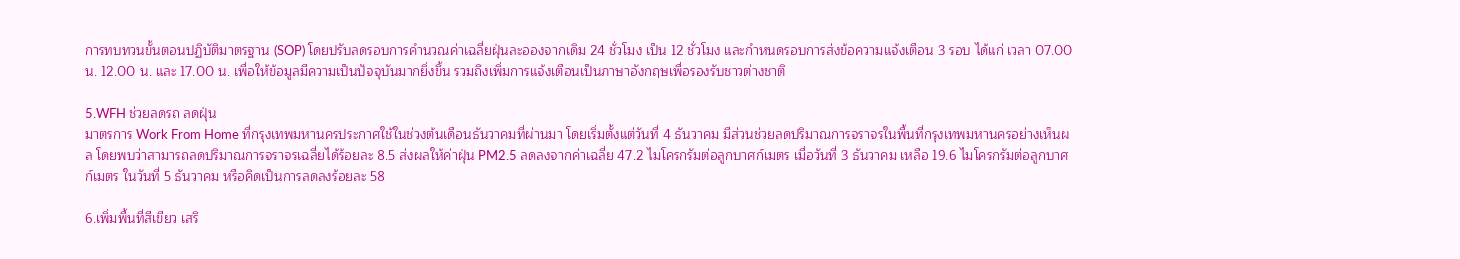การทบทวนขั้นตอนปฏิบัติมาตรฐาน (SOP) โดยปรับลดรอบการคำนวณค่าเฉลี่ยฝุ่นละอองจากเดิม 24 ชั่วโมง เป็น 12 ชั่วโมง และกำหนดรอบการส่งข้อความแจ้งเตือน 3 รอบ ได้แก่ เวลา 07.00 น. 12.00 น. และ 17.00 น. เพื่อให้ข้อมูลมีความเป็นปัจจุบันมากยิ่งขึ้น รวมถึงเพิ่มการแจ้งเตือนเป็นภาษาอังกฤษเพื่อรองรับชาวต่างชาติ

5.WFH ช่วยลดรถ ลดฝุ่น
มาตรการ Work From Home ที่กรุงเทพมหานครประกาศใช้ในช่วงต้นเดือนธันวาคมที่ผ่านมา โดยเริ่มตั้งแต่วันที่ 4 ธันวาคม มีส่วนช่วยลดปริมาณการจราจรในพื้นที่กรุงเทพมหานครอย่างเห็นผล โดยพบว่าสามารถลดปริมาณการจราจรเฉลี่ยได้ร้อยละ 8.5 ส่งผลให้ค่าฝุ่น PM2.5 ลดลงจากค่าเฉลี่ย 47.2 ไมโครกรัมต่อลูกบาศก์เมตร เมื่อวันที่ 3 ธันวาคม เหลือ 19.6 ไมโครกรัมต่อลูกบาศก์เมตร ในวันที่ 5 ธันวาคม หรือคิดเป็นการลดลงร้อยละ 58

6.เพิ่มพื้นที่สีเขียว เสริ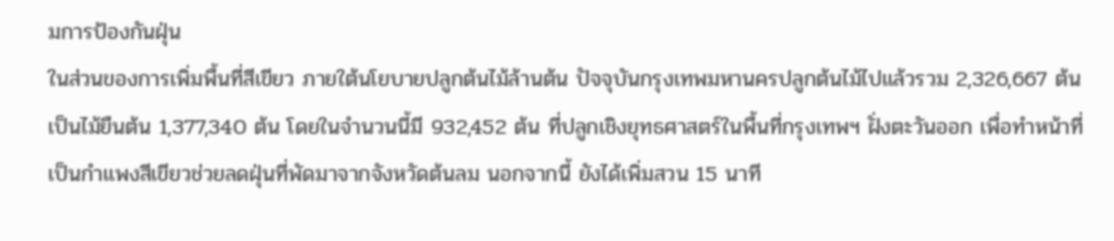มการป้องกันฝุ่น
ในส่วนของการเพิ่มพื้นที่สีเขียว ภายใต้นโยบายปลูกต้นไม้ล้านต้น ปัจจุบันกรุงเทพมหานครปลูกต้นไม้ไปแล้วรวม 2,326,667 ต้น เป็นไม้ยืนต้น 1,377,340 ต้น โดยในจำนวนนี้มี 932,452 ต้น ที่ปลูกเชิงยุทธศาสตร์ในพื้นที่กรุงเทพฯ ฝั่งตะวันออก เพื่อทำหน้าที่เป็นกำแพงสีเขียวช่วยลดฝุ่นที่พัดมาจากจังหวัดต้นลม นอกจากนี้ ยังได้เพิ่มสวน 15 นาที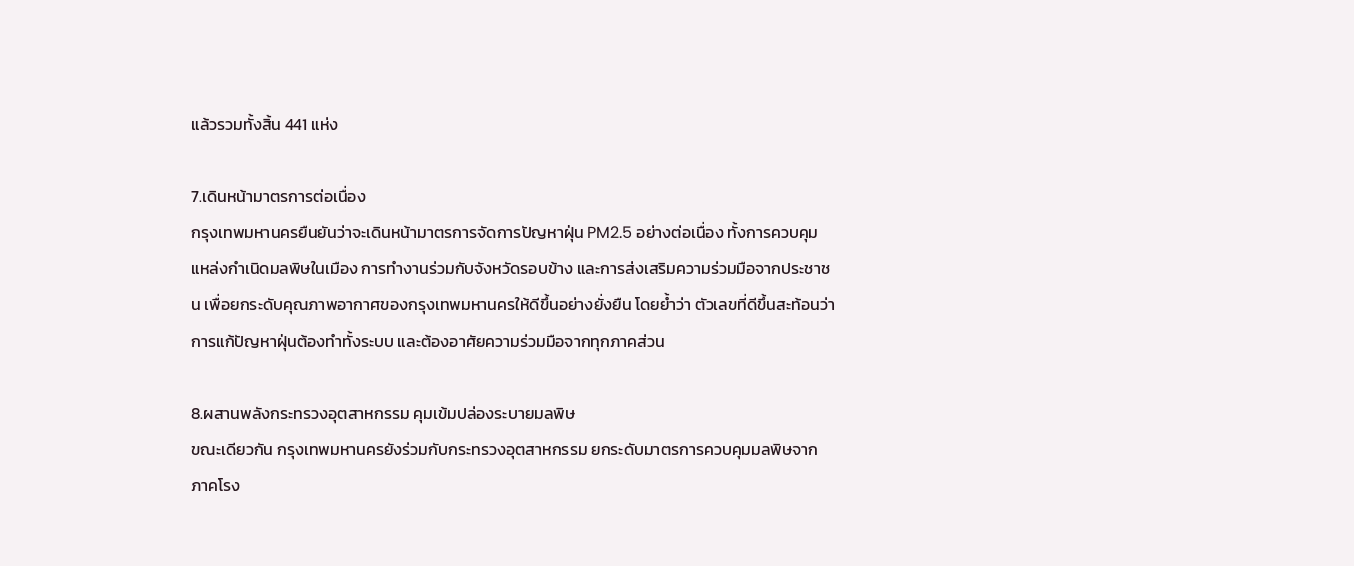แล้วรวมทั้งสิ้น 441 แห่ง

7.เดินหน้ามาตรการต่อเนื่อง
กรุงเทพมหานครยืนยันว่าจะเดินหน้ามาตรการจัดการปัญหาฝุ่น PM2.5 อย่างต่อเนื่อง ทั้งการควบคุมแหล่งกำเนิดมลพิษในเมือง การทำงานร่วมกับจังหวัดรอบข้าง และการส่งเสริมความร่วมมือจากประชาชน เพื่อยกระดับคุณภาพอากาศของกรุงเทพมหานครให้ดีขึ้นอย่างยั่งยืน โดยย้ำว่า ตัวเลขที่ดีขึ้นสะท้อนว่า การแก้ปัญหาฝุ่นต้องทำทั้งระบบ และต้องอาศัยความร่วมมือจากทุกภาคส่วน

8.ผสานพลังกระทรวงอุตสาหกรรม คุมเข้มปล่องระบายมลพิษ
ขณะเดียวกัน กรุงเทพมหานครยังร่วมกับกระทรวงอุตสาหกรรม ยกระดับมาตรการควบคุมมลพิษจากภาคโรง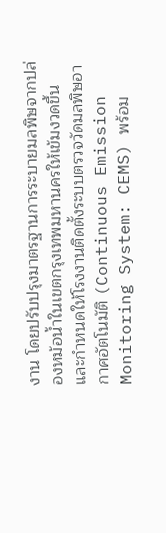งาน โดยปรับปรุงมาตรฐานการระบายมลพิษจากปล่องหม้อน้ำในเขตกรุงเทพมหานครให้เข้มงวดขึ้น และกำหนดให้โรงงานติดตั้งระบบตรวจวัดมลพิษอากาศอัตโนมัติ (Continuous Emission Monitoring System: CEMS) พร้อม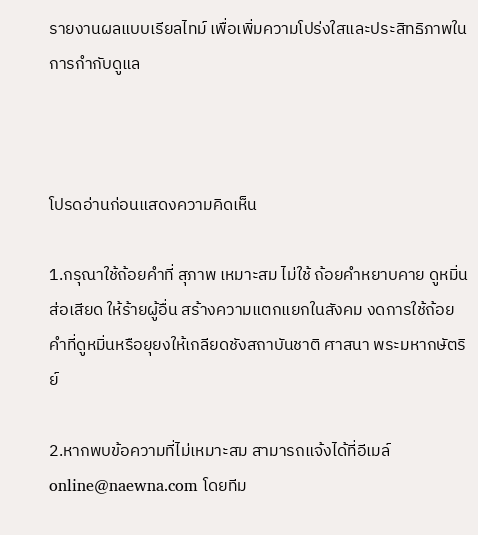รายงานผลแบบเรียลไทม์ เพื่อเพิ่มความโปร่งใสและประสิทธิภาพในการกำกับดูแล



โปรดอ่านก่อนแสดงความคิดเห็น

1.กรุณาใช้ถ้อยคำที่ สุภาพ เหมาะสม ไม่ใช้ ถ้อยคำหยาบคาย ดูหมิ่น ส่อเสียด ให้ร้ายผู้อื่น สร้างความแตกแยกในสังคม งดการใช้ถ้อยคำที่ดูหมิ่นหรือยุยงให้เกลียดชังสถาบันชาติ ศาสนา พระมหากษัตริย์

2.หากพบข้อความที่ไม่เหมาะสม สามารถแจ้งได้ที่อีเมล์ online@naewna.com โดยทีม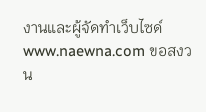งานและผู้จัดทำเว็บไซด์ www.naewna.com ขอสงวน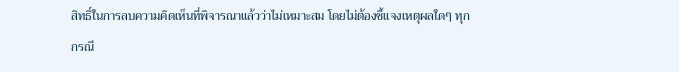สิทธิ์ในการลบความคิดเห็นที่พิจารณาแล้วว่าไม่เหมาะสม โดยไม่ต้องชี้แจงเหตุผลใดๆ ทุกกรณี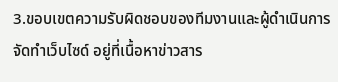3.ขอบเขตความรับผิดชอบของทีมงานและผู้ดำเนินการจัดทำเว็บไซด์ อยู่ที่เนื้อหาข่าวสาร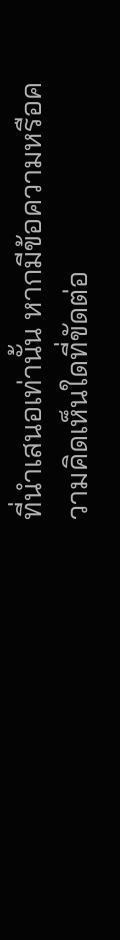ที่นำเสนอเท่านั้น หากมีข้อความหรือความคิดเห็นใดที่ขัดต่อ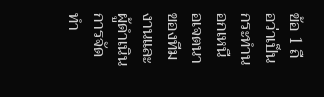ข้อ 1 ถือว่าเป็นกระทำนอกเหนือเจตนาของทีมงานและผู้ดำเนินการจัดทำ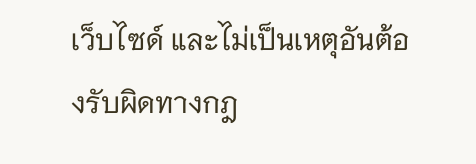เว็บไซด์ และไม่เป็นเหตุอันต้องรับผิดทางกฎ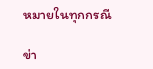หมายในทุกกรณี

ข่า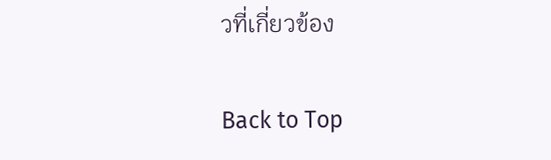วที่เกี่ยวข้อง

Back to Top